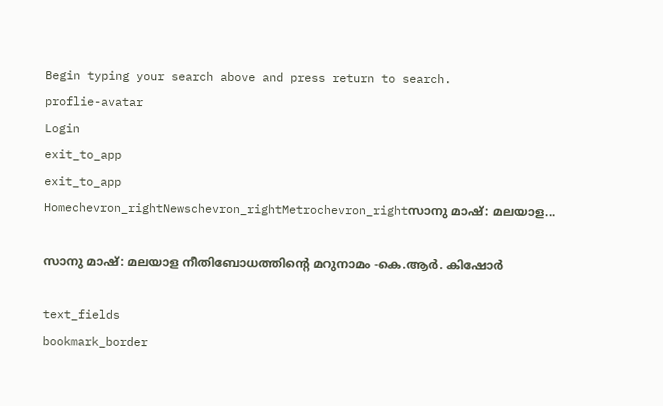Begin typing your search above and press return to search.
proflie-avatar
Login
exit_to_app
exit_to_app
Homechevron_rightNewschevron_rightMetrochevron_rightസാനു മാഷ്: മലയാള...

സാനു മാഷ്: മലയാള നീതിബോധത്തിന്റെ മറുനാമം -കെ.ആർ. കിഷോർ

text_fields
bookmark_border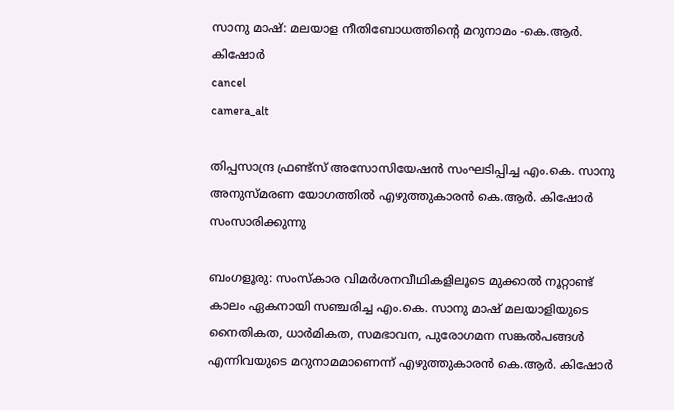സാനു മാഷ്: മലയാള നീതിബോധത്തിന്റെ മറുനാമം -കെ.ആർ. കിഷോർ
cancel
camera_alt

തിപ്പസാന്ദ്ര ഫ്രണ്ട്സ് അസോസിയേഷൻ സംഘടിപ്പിച്ച എം.കെ. സാനു അനുസ്മരണ യോഗത്തിൽ എഴുത്തുകാരൻ കെ.ആർ. കിഷോർ സംസാരിക്കുന്നു

ബംഗളൂരു: സംസ്കാര വിമർശനവീഥികളിലൂടെ മുക്കാൽ നൂറ്റാണ്ട് കാലം ഏകനായി സഞ്ചരിച്ച എം.കെ. സാനു മാഷ് മലയാളിയുടെ നൈതികത, ധാർമികത, സമഭാവന, പുരോഗമന സങ്കൽപങ്ങൾ എന്നിവയുടെ മറുനാമമാണെന്ന് എഴുത്തുകാരൻ കെ.ആർ. കിഷോർ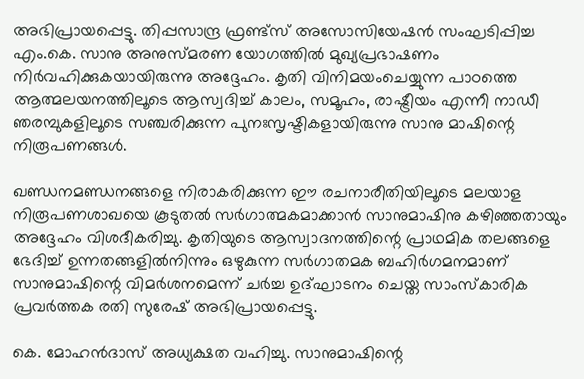അഭിപ്രായപ്പെട്ടു. തിപ്പസാന്ദ്ര ഫ്രണ്ട്സ് അസോസിയേഷൻ സംഘടിപ്പിച്ച എം.കെ. സാനു അനുസ്മരണ യോഗത്തിൽ മുഖ്യപ്രഭാഷണം നിർവഹിക്കുകയായിരുന്നു അദ്ദേഹം. കൃതി വിനിമയംചെയ്യുന്ന പാഠത്തെ ആത്മലയനത്തിലൂടെ ആസ്വദിച്ച് കാലം, സമൂഹം, രാഷ്ട്രീയം എന്നീ നാഡീ ഞരമ്പുകളിലൂടെ സഞ്ചരിക്കുന്ന പുനഃസൃഷ്ടികളായിരുന്നു സാനു മാഷിന്റെ നിരൂപണങ്ങൾ.

ഖണ്ഡനമണ്ഡനങ്ങളെ നിരാകരിക്കുന്ന ഈ രചനാരീതിയിലൂടെ മലയാള നിരൂപണശാഖയെ കൂടുതൽ സർഗാത്മകമാക്കാൻ സാനുമാഷിനു കഴിഞ്ഞതായും അദ്ദേഹം വിശദീകരിച്ചു. കൃതിയുടെ ആസ്വാദനത്തിന്റെ പ്രാഥമിക തലങ്ങളെ ഭേദിച്ച് ഉന്നതങ്ങളിൽനിന്നും ഒഴുകുന്ന സർഗാതമക ബഹിർഗമനമാണ് സാനുമാഷിന്റെ വിമർശനമെന്ന് ചർച്ച ഉദ്ഘാടനം ചെയ്ത സാംസ്‌കാരിക പ്രവർത്തക രതി സുരേഷ് അഭിപ്രായപ്പെട്ടു.

കെ. മോഹൻദാസ് അധ്യക്ഷത വഹിച്ചു. സാനുമാഷിന്റെ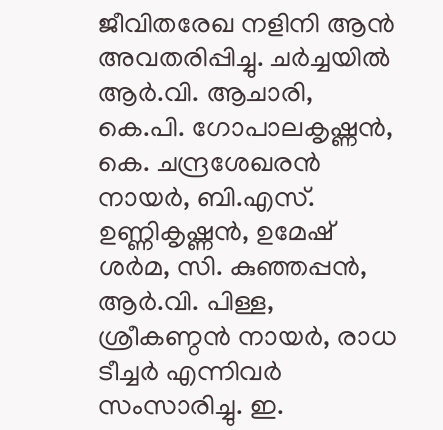ജീവിതരേഖ നളിനി ആൻ അവതരിപ്പിച്ചു. ചർച്ചയിൽ ആർ.വി. ആചാരി, കെ.പി. ഗോപാലകൃഷ്ണൻ, കെ. ചന്ദ്രശേഖരൻ നായർ, ബി.എസ്. ഉണ്ണികൃഷ്ണൻ, ഉമേഷ്‌ ശർമ, സി. കുഞ്ഞപ്പൻ, ആർ.വി. പിള്ള, ശ്രീകണ്ഠൻ നായർ, രാധ ടീച്ചർ എന്നിവർ സംസാരിച്ചു. ഇ.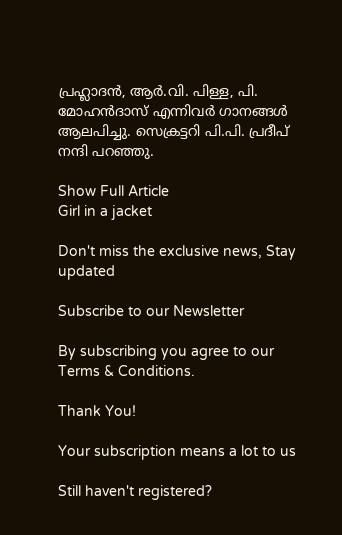പ്രഹ്ലാദൻ, ആർ.വി. പിള്ള, പി. മോഹൻദാസ് എന്നിവർ ഗാനങ്ങൾ ആലപിച്ചു. സെക്രട്ടറി പി.പി. പ്രദീപ് നന്ദി പറഞ്ഞു.

Show Full Article
Girl in a jacket

Don't miss the exclusive news, Stay updated

Subscribe to our Newsletter

By subscribing you agree to our Terms & Conditions.

Thank You!

Your subscription means a lot to us

Still haven't registered?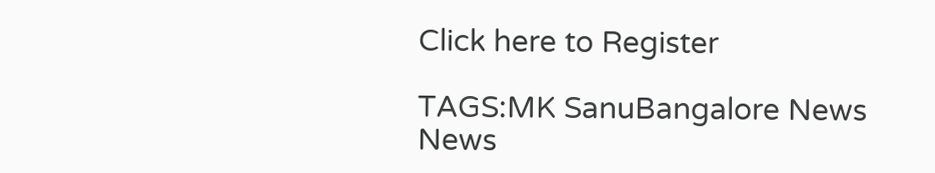Click here to Register

TAGS:MK SanuBangalore News
News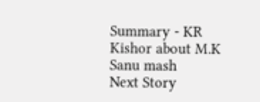Summary - KR Kishor about M.K Sanu mash
Next Story